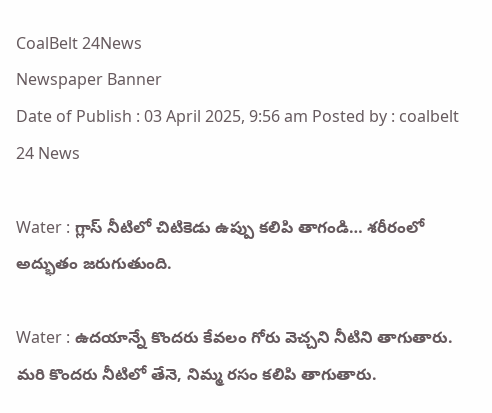CoalBelt 24News
Newspaper Banner
Date of Publish : 03 April 2025, 9:56 am Posted by : coalbelt 24 News

Water : గ్లాస్ నీటిలో చిటికెడు ఉప్పు కలిపి తాగండి… శరీరంలో అద్భుతం జరుగుతుంది.

Water : ఉదయాన్నే కొందరు కేవలం గోరు వెచ్చని నీటిని తాగుతారు. మరి కొందరు నీటిలో తేనె, నిమ్మ రసం కలిపి తాగుతారు.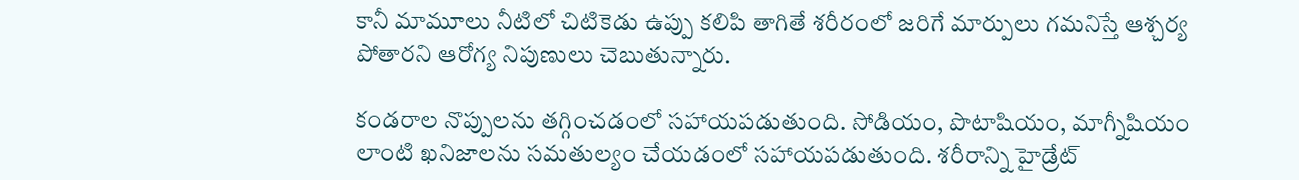కానీ మామూలు నీటిలో చిటికెడు ఉప్పు కలిపి తాగితే శరీరంలో జరిగే మార్పులు గమనిస్తే ఆశ్చర్య పోతారని ఆరోగ్య నిపుణులు చెబుతున్నారు.

కండరాల నొప్పులను తగ్గించడంలో సహాయపడుతుంది. సోడియం, పొటాషియం, మాగ్నీషియం లాంటి ఖనిజాలను సమతుల్యం చేయడంలో సహాయపడుతుంది. శరీరాన్ని హైడ్రేట్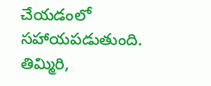చేయడంలో సహాయపడుతుంది. తిమ్మిరి,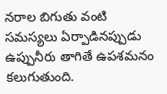నరాల బిగుతు వంటి సమస్యలు ఏర్పాడినప్పుడు ఉప్పునీరు తాగితే ఉపశమనం కలుగుతుంది.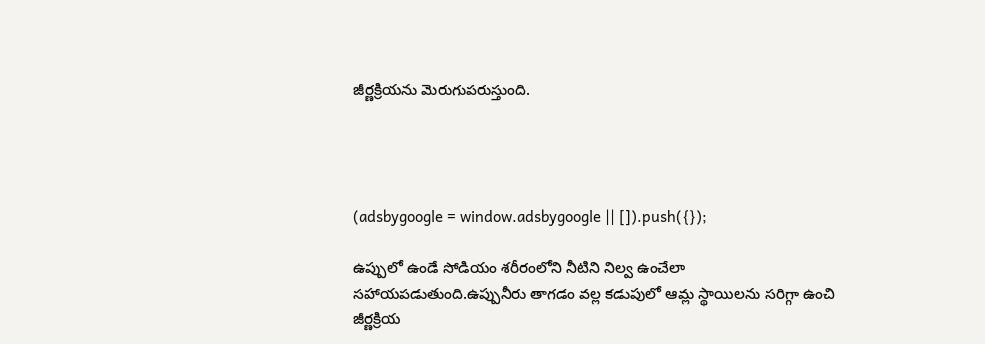జీర్ణక్రియను మెరుగుపరుస్తుంది.




(adsbygoogle = window.adsbygoogle || []).push({});

ఉప్పులో ఉండే సోడియం శరీరంలోని నీటిని నిల్వ ఉంచేలా సహాయపడుతుంది.ఉప్పునీరు తాగడం వల్ల కడుపులో ఆమ్ల స్థాయిలను సరిగ్గా ఉంచి జీర్ణక్రియ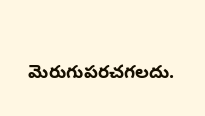మెరుగుపరచగలదు.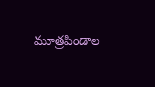మూత్రపిండాల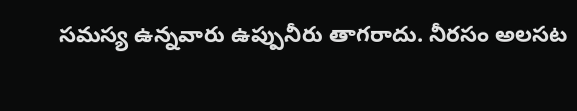సమస్య ఉన్నవారు ఉప్పునీరు తాగరాదు. నీరసం అలసట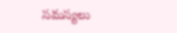సమస్యలు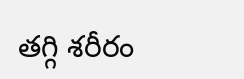తగ్గి శరీరం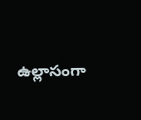ఉల్లాసంగా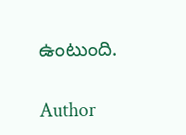ఉంటుంది.

Author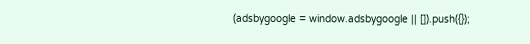(adsbygoogle = window.adsbygoogle || []).push({});